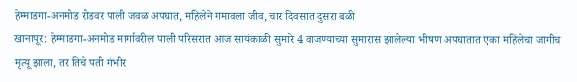हेम्माडगा-अनमोड रोडवर पाली जवळ अपघात, महिलेने गमावला जीव, चार दिवसात दुसरा बळी
खानापूर: हेम्माडगा-अनमोड मार्गावरील पाली परिसरात आज सायंकाळी सुमारे 4 वाजण्याच्या सुमारास झालेल्या भीषण अपघातात एका महिलेचा जागीच मृत्यू झाला, तर तिचे पती गंभीर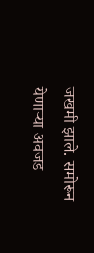जखमी झाले. समोरून येणाऱ्या अवजड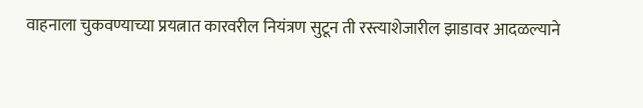वाहनाला चुकवण्याच्या प्रयत्नात कारवरील नियंत्रण सुटून ती रस्त्याशेजारील झाडावर आदळल्याने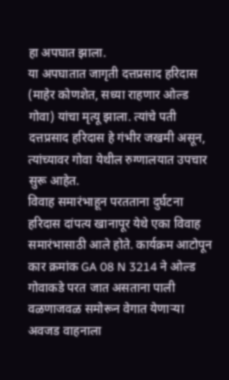हा अपघात झाला.
या अपघातात जागृती दत्तप्रसाद हरिदास (माहेर कोणशेत, सध्या राहणार ओल्ड गोवा) यांचा मृत्यू झाला. त्यांचे पती दत्तप्रसाद हरिदास हे गंभीर जखमी असून, त्यांच्यावर गोवा येथील रुग्णालयात उपचार सुरू आहेत.
विवाह समारंभाहून परतताना दुर्घटना
हरिदास दांपत्य खानापूर येथे एका विवाह समारंभासाठी आले होते. कार्यक्रम आटोपून कार क्रमांक GA 08 N 3214 ने ओल्ड गोवाकडे परत जात असताना पाली वळणाजवळ समोरून वेगात येणाऱ्या अवजड वाहनाला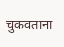चुकवताना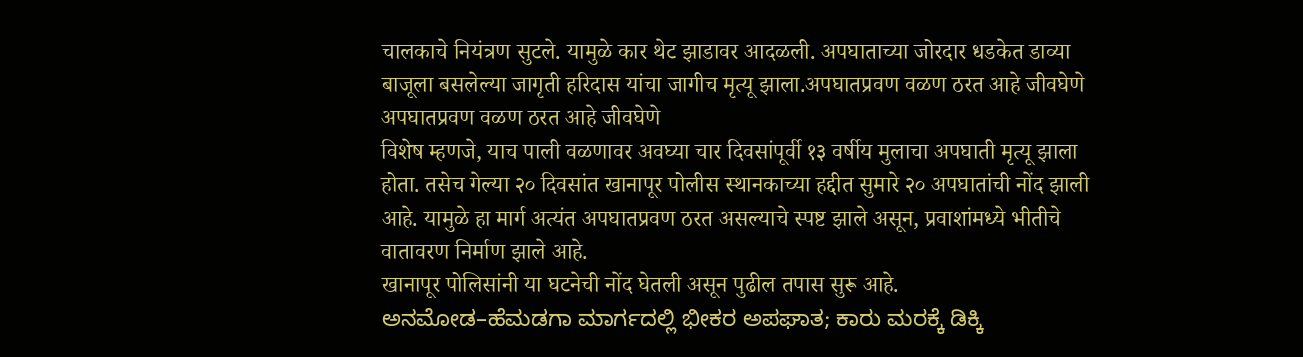चालकाचे नियंत्रण सुटले. यामुळे कार थेट झाडावर आदळली. अपघाताच्या जोरदार धडकेत डाव्या बाजूला बसलेल्या जागृती हरिदास यांचा जागीच मृत्यू झाला.अपघातप्रवण वळण ठरत आहे जीवघेणे
अपघातप्रवण वळण ठरत आहे जीवघेणे
विशेष म्हणजे, याच पाली वळणावर अवघ्या चार दिवसांपूर्वी १३ वर्षीय मुलाचा अपघाती मृत्यू झाला होता. तसेच गेल्या २० दिवसांत खानापूर पोलीस स्थानकाच्या हद्दीत सुमारे २० अपघातांची नोंद झाली आहे. यामुळे हा मार्ग अत्यंत अपघातप्रवण ठरत असल्याचे स्पष्ट झाले असून, प्रवाशांमध्ये भीतीचे वातावरण निर्माण झाले आहे.
खानापूर पोलिसांनी या घटनेची नोंद घेतली असून पुढील तपास सुरू आहे.
ಅನಮೋಡ–ಹೆಮಡಗಾ ಮಾರ್ಗದಲ್ಲಿ ಭೀಕರ ಅಪಘಾತ; ಕಾರು ಮರಕ್ಕೆ ಡಿಕ್ಕಿ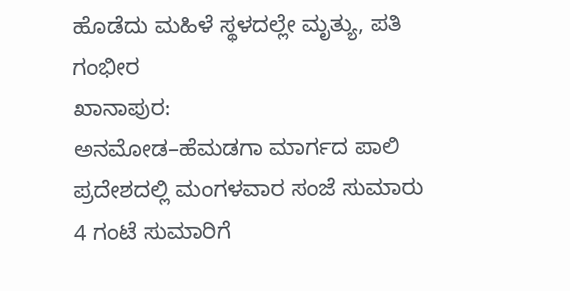ಹೊಡೆದು ಮಹಿಳೆ ಸ್ಥಳದಲ್ಲೇ ಮೃತ್ಯು, ಪತಿ ಗಂಭೀರ
ಖಾನಾಪುರ:
ಅನಮೋಡ–ಹೆಮಡಗಾ ಮಾರ್ಗದ ಪಾಲಿ ಪ್ರದೇಶದಲ್ಲಿ ಮಂಗಳವಾರ ಸಂಜೆ ಸುಮಾರು 4 ಗಂಟೆ ಸುಮಾರಿಗೆ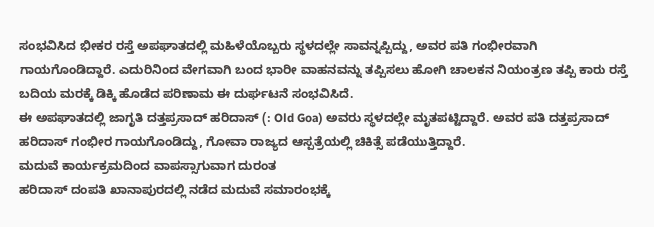ಸಂಭವಿಸಿದ ಭೀಕರ ರಸ್ತೆ ಅಪಘಾತದಲ್ಲಿ ಮಹಿಳೆಯೊಬ್ಬರು ಸ್ಥಳದಲ್ಲೇ ಸಾವನ್ನಪ್ಪಿದ್ದು, ಅವರ ಪತಿ ಗಂಭೀರವಾಗಿ ಗಾಯಗೊಂಡಿದ್ದಾರೆ. ಎದುರಿನಿಂದ ವೇಗವಾಗಿ ಬಂದ ಭಾರೀ ವಾಹನವನ್ನು ತಪ್ಪಿಸಲು ಹೋಗಿ ಚಾಲಕನ ನಿಯಂತ್ರಣ ತಪ್ಪಿ ಕಾರು ರಸ್ತೆ ಬದಿಯ ಮರಕ್ಕೆ ಡಿಕ್ಕಿ ಹೊಡೆದ ಪರಿಣಾಮ ಈ ದುರ್ಘಟನೆ ಸಂಭವಿಸಿದೆ.
ಈ ಅಪಘಾತದಲ್ಲಿ ಜಾಗೃತಿ ದತ್ತಪ್ರಸಾದ್ ಹರಿದಾಸ್ (: Old Goa) ಅವರು ಸ್ಥಳದಲ್ಲೇ ಮೃತಪಟ್ಟಿದ್ದಾರೆ. ಅವರ ಪತಿ ದತ್ತಪ್ರಸಾದ್ ಹರಿದಾಸ್ ಗಂಭೀರ ಗಾಯಗೊಂಡಿದ್ದು, ಗೋವಾ ರಾಜ್ಯದ ಆಸ್ಪತ್ರೆಯಲ್ಲಿ ಚಿಕಿತ್ಸೆ ಪಡೆಯುತ್ತಿದ್ದಾರೆ.
ಮದುವೆ ಕಾರ್ಯಕ್ರಮದಿಂದ ವಾಪಸ್ಸಾಗುವಾಗ ದುರಂತ
ಹರಿದಾಸ್ ದಂಪತಿ ಖಾನಾಪುರದಲ್ಲಿ ನಡೆದ ಮದುವೆ ಸಮಾರಂಭಕ್ಕೆ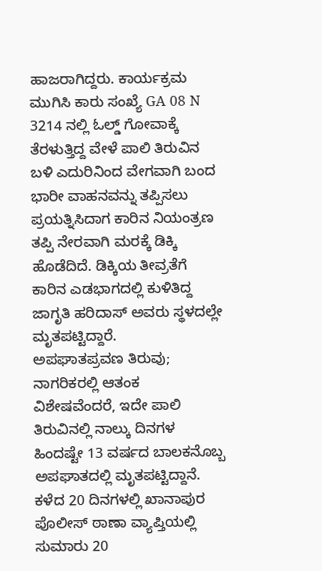ಹಾಜರಾಗಿದ್ದರು. ಕಾರ್ಯಕ್ರಮ ಮುಗಿಸಿ ಕಾರು ಸಂಖ್ಯೆ GA 08 N 3214 ನಲ್ಲಿ ಓಲ್ಡ್ ಗೋವಾಕ್ಕೆ ತೆರಳುತ್ತಿದ್ದ ವೇಳೆ ಪಾಲಿ ತಿರುವಿನ ಬಳಿ ಎದುರಿನಿಂದ ವೇಗವಾಗಿ ಬಂದ ಭಾರೀ ವಾಹನವನ್ನು ತಪ್ಪಿಸಲು ಪ್ರಯತ್ನಿಸಿದಾಗ ಕಾರಿನ ನಿಯಂತ್ರಣ ತಪ್ಪಿ ನೇರವಾಗಿ ಮರಕ್ಕೆ ಡಿಕ್ಕಿ ಹೊಡೆದಿದೆ. ಡಿಕ್ಕಿಯ ತೀವ್ರತೆಗೆ ಕಾರಿನ ಎಡಭಾಗದಲ್ಲಿ ಕುಳಿತಿದ್ದ ಜಾಗೃತಿ ಹರಿದಾಸ್ ಅವರು ಸ್ಥಳದಲ್ಲೇ ಮೃತಪಟ್ಟಿದ್ದಾರೆ.
ಅಪಘಾತಪ್ರವಣ ತಿರುವು; ನಾಗರಿಕರಲ್ಲಿ ಆತಂಕ
ವಿಶೇಷವೆಂದರೆ, ಇದೇ ಪಾಲಿ ತಿರುವಿನಲ್ಲಿ ನಾಲ್ಕು ದಿನಗಳ ಹಿಂದಷ್ಟೇ 13 ವರ್ಷದ ಬಾಲಕನೊಬ್ಬ ಅಪಘಾತದಲ್ಲಿ ಮೃತಪಟ್ಟಿದ್ದಾನೆ. ಕಳೆದ 20 ದಿನಗಳಲ್ಲಿ ಖಾನಾಪುರ ಪೊಲೀಸ್ ಠಾಣಾ ವ್ಯಾಪ್ತಿಯಲ್ಲಿ ಸುಮಾರು 20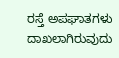ರಸ್ತೆ ಅಪಘಾತಗಳು ದಾಖಲಾಗಿರುವುದು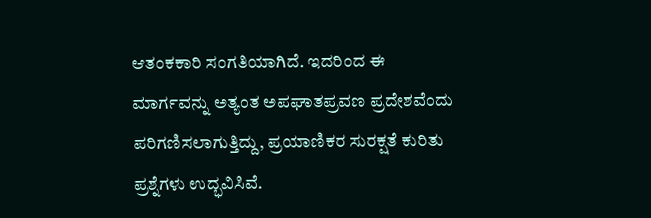ಆತಂಕಕಾರಿ ಸಂಗತಿಯಾಗಿದೆ. ಇದರಿಂದ ಈ ಮಾರ್ಗವನ್ನು ಅತ್ಯಂತ ಅಪಘಾತಪ್ರವಣ ಪ್ರದೇಶವೆಂದು ಪರಿಗಣಿಸಲಾಗುತ್ತಿದ್ದು, ಪ್ರಯಾಣಿಕರ ಸುರಕ್ಷತೆ ಕುರಿತು ಪ್ರಶ್ನೆಗಳು ಉದ್ಭವಿಸಿವೆ.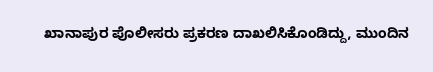ಖಾನಾಪುರ ಪೊಲೀಸರು ಪ್ರಕರಣ ದಾಖಲಿಸಿಕೊಂಡಿದ್ದು, ಮುಂದಿನ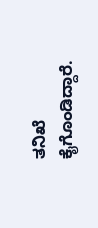ತನಿಖೆ ಕೈಗೊಂಡಿದ್ದಾರೆ.